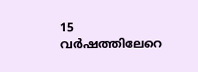15 വർഷത്തിലേറെ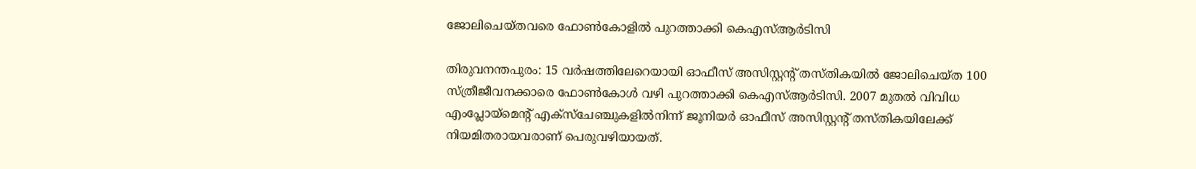ജോലിചെയ്തവരെ ഫോൺകോളിൽ പുറത്താക്കി കെഎസ്ആർടിസി

തിരുവനന്തപുരം: 15 വർഷത്തിലേറെയായി ഓഫീസ് അസിസ്റ്റന്റ് തസ്തികയിൽ ജോലിചെയ്ത 100 സ്ത്രീജീവനക്കാരെ ഫോൺകോൾ വഴി പുറത്താക്കി കെഎസ്ആർടിസി. 2007 മുതൽ വിവിധ എംപ്ലോയ്‌മെന്റ് എക്സ്‌ചേഞ്ചുകളിൽനിന്ന്‌ ജൂനിയർ ഓഫീസ് അസിസ്റ്റന്റ് തസ്തികയിലേക്ക് നിയമിതരായവരാണ് പെരുവഴിയായത്.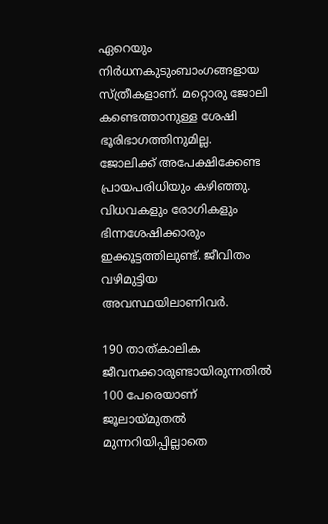ഏറെയും നിർധനകുടുംബാംഗങ്ങളായ സ്ത്രീകളാണ്. മറ്റൊരു ജോലി കണ്ടെത്താനുള്ള ശേഷി ഭൂരിഭാഗത്തിനുമില്ല. ജോലിക്ക് അപേക്ഷിക്കേണ്ട പ്രായപരിധിയും കഴിഞ്ഞു. വിധവകളും രോഗികളും ഭിന്നശേഷിക്കാരും ഇക്കൂട്ടത്തിലുണ്ട്. ജീവിതം വഴിമുട്ടിയ അവസ്ഥയിലാണിവർ.

190 താത്കാലിക ജീവനക്കാരുണ്ടായിരുന്നതിൽ 100 പേരെയാണ് ജൂലായ്‌മുതൽ മുന്നറിയിപ്പില്ലാതെ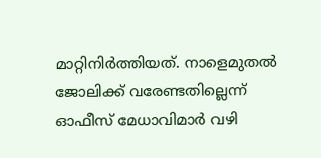മാറ്റിനിർത്തിയത്. നാളെമുതൽ ജോലിക്ക് വരേണ്ടതില്ലെന്ന് ഓഫീസ് മേധാവിമാർ വഴി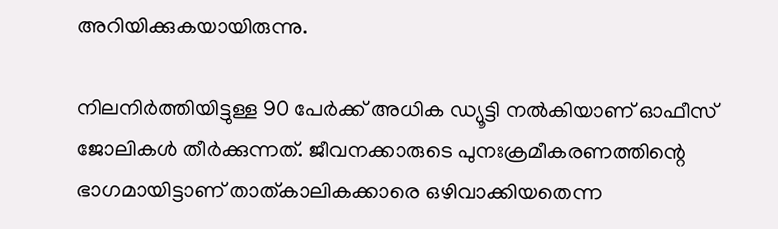അറിയിക്കുകയായിരുന്നു.

നിലനിർത്തിയിട്ടുള്ള 90 പേർക്ക് അധിക ഡ്യൂട്ടി നൽകിയാണ് ഓഫീസ് ജോലികൾ തീർക്കുന്നത്. ജീവനക്കാരുടെ പുനഃക്രമീകരണത്തിന്റെ ഭാഗമായിട്ടാണ് താത്കാലികക്കാരെ ഒഴിവാക്കിയതെന്ന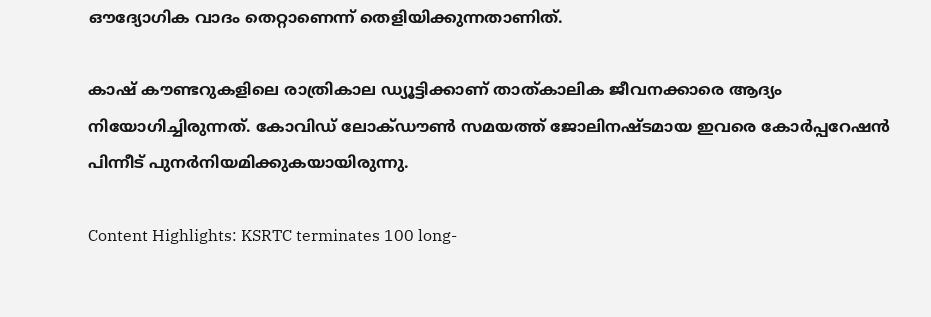ഔദ്യോഗിക വാദം തെറ്റാണെന്ന് തെളിയിക്കുന്നതാണിത്.

കാഷ് കൗണ്ടറുകളിലെ രാത്രികാല ഡ്യൂട്ടിക്കാണ് താത്കാലിക ജീവനക്കാരെ ആദ്യം നിയോഗിച്ചിരുന്നത്. കോവിഡ് ലോക്ഡൗൺ സമയത്ത് ജോലിനഷ്ടമായ ഇവരെ കോർപ്പറേഷൻ പിന്നീട് പുനർനിയമിക്കുകയായിരുന്നു.

Content Highlights: KSRTC terminates 100 long-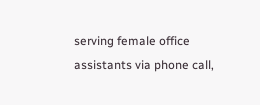serving female office assistants via phone call,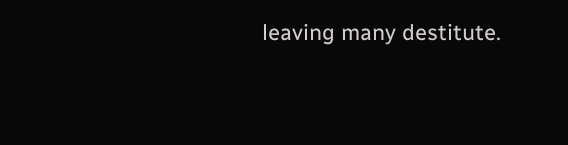leaving many destitute.